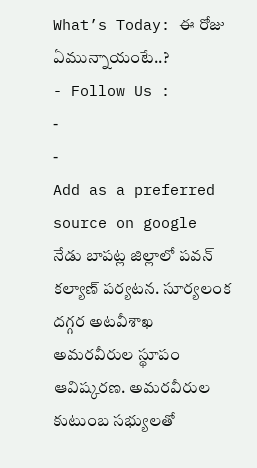What’s Today: ఈ రోజు ఏమున్నాయంటే..?
- Follow Us :
-
-
Add as a preferred
source on google
నేడు బాపట్ల జిల్లాలో పవన్ కల్యాణ్ పర్యటన. సూర్యలంక దగ్గర అటవీశాఖ అమరవీరుల స్థూపం ఆవిష్కరణ. అమరవీరుల కుటుంబ సభ్యులతో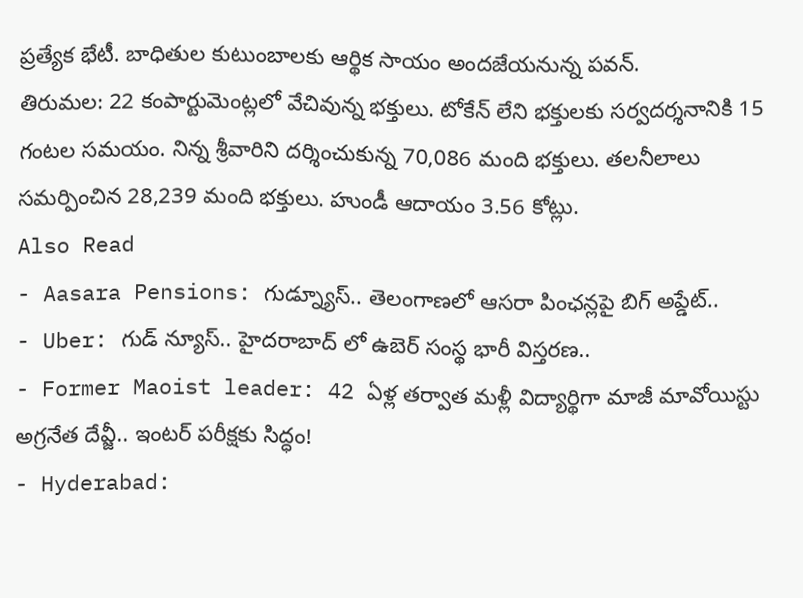ప్రత్యేక భేటీ. బాధితుల కుటుంబాలకు ఆర్థిక సాయం అందజేయనున్న పవన్.
తిరుమల: 22 కంపార్టుమెంట్లలో వేచివున్న భక్తులు. టోకేన్ లేని భక్తులకు సర్వదర్శనానికి 15 గంటల సమయం. నిన్న శ్రీవారిని దర్శించుకున్న 70,086 మంది భక్తులు. తలనీలాలు సమర్పించిన 28,239 మంది భక్తులు. హుండీ ఆదాయం 3.56 కోట్లు.
Also Read
- Aasara Pensions: గుడ్న్యూస్.. తెలంగాణలో ఆసరా పింఛన్లపై బిగ్ అప్డేట్..
- Uber: గుడ్ న్యూస్.. హైదరాబాద్ లో ఉబెర్ సంస్థ భారీ విస్తరణ..
- Former Maoist leader: 42 ఏళ్ల తర్వాత మళ్లీ విద్యార్థిగా మాజీ మావోయిస్టు అగ్రనేత దేవ్జీ.. ఇంటర్ పరీక్షకు సిద్ధం!
- Hyderabad: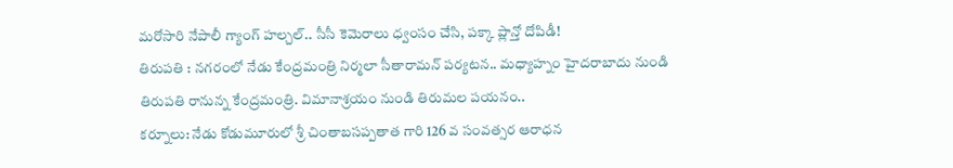మరోసారి నేపాలీ గ్యాంగ్ హల్చల్.. సీసీ కెమెరాలు ధ్వంసం చేసి, పక్కా ప్లాన్తో దోపిడీ!
తిరుపతి : నగరంలో నేడు కేంద్రమంత్రి నిర్మలా సీతారామన్ పర్యటన.. మధ్యాహ్నం హైదరాబాదు నుండి తిరుపతి రానున్న కేంద్రమంత్రి. విమానాశ్రయం నుండి తిరుమల పయనం..
కర్నూలు: నేడు కోడుమూరులో శ్రీ చింతాబసప్పతాత గారి 126 వ సంవత్సర ఆరాధన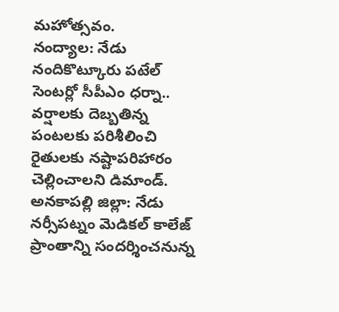మహోత్సవం.
నంద్యాల: నేడు నందికొట్కూరు పటేల్ సెంటర్లో సీపీఎం ధర్నా.. వర్షాలకు దెబ్బతిన్న పంటలకు పరిశీలించి రైతులకు నష్టాపరిహారం చెల్లించాలని డిమాండ్.
అనకాపల్లి జిల్లా: నేడు నర్సీపట్నం మెడికల్ కాలేజ్ ప్రాంతాన్ని సందర్శించనున్న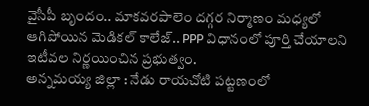వైసీపీ బృందం.. మాకవరపాలెం దగ్గర నిర్మాణం మధ్యలో ఆగిపోయిన మెడికల్ కాలేజ్.. PPP విధానంలో పూర్తి చేయాలని ఇటీవల నిర్ణయించిన ప్రభుత్వం.
అన్నమయ్య జిల్లా : నేడు రాయచోటి పట్టణంలో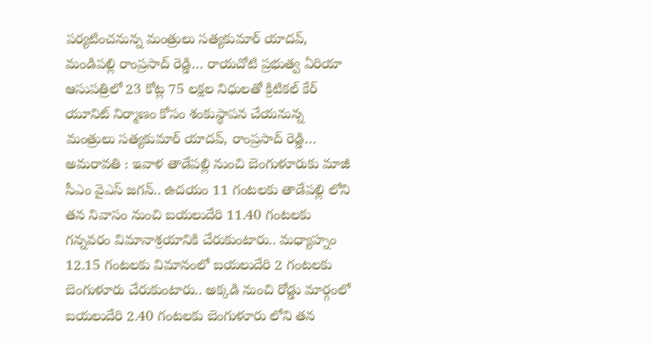పర్యటించనున్న మంత్రులు సత్యకుమార్ యాదవ్, మండిపల్లి రాంప్రసాద్ రెడ్డి… రాయచోటి ప్రభుత్వ ఏరియా ఆసుపత్రిలో 23 కోట్ల 75 లక్షల నిధులతో క్రిటికల్ కేర్ యూనిట్ నిర్మాణం కోసం శంకుస్థాపన చేయనున్న మంత్రులు సత్యకుమార్ యాదవ్, రాంప్రసాద్ రెడ్డి…
అమరావతి : ఇవాళ తాడేపల్లి నుంచి బెంగుళూరుకు మాజీ సీఎం వైఎస్ జగన్.. ఉదయం 11 గంటలకు తాడేపల్లి లోని తన నివాసం నుంచి బయలుదేరి 11.40 గంటలకు గన్నవరం విమానాశ్రయానికి చేరుకుంటారు.. మధ్యాహ్నం 12.15 గంటలకు విమానంలో బయలుదేరి 2 గంటలకు బెంగుళూరు చేరుకుంటారు.. అక్కడి నుంచి రోడ్డు మార్గంలో బయలుదేరి 2.40 గంటలకు బెంగుళూరు లోని తన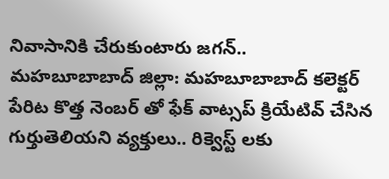నివాసానికి చేరుకుంటారు జగన్..
మహబూబాబాద్ జిల్లా: మహబూబాబాద్ కలెక్టర్ పేరిట కొత్త నెంబర్ తో ఫేక్ వాట్సప్ క్రియేటివ్ చేసిన గుర్తుతెలియని వ్యక్తులు.. రిక్వెస్ట్ లకు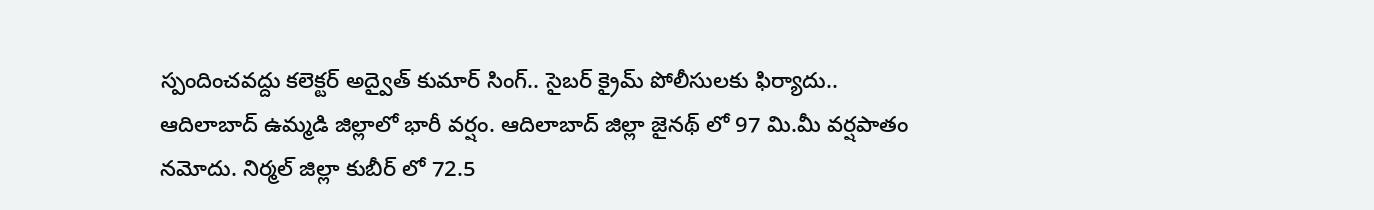స్పందించవద్దు కలెక్టర్ అద్వైత్ కుమార్ సింగ్.. సైబర్ క్రైమ్ పోలీసులకు ఫిర్యాదు..
ఆదిలాబాద్ ఉమ్మడి జిల్లాలో భారీ వర్షం. ఆదిలాబాద్ జిల్లా జైనథ్ లో 97 మి.మీ వర్షపాతం నమోదు. నిర్మల్ జిల్లా కుబీర్ లో 72.5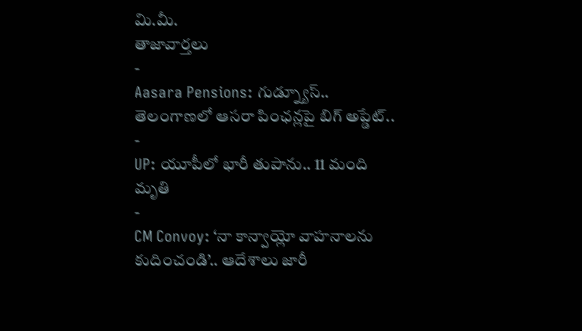మి.మీ.
తాజావార్తలు
-
Aasara Pensions: గుడ్న్యూస్.. తెలంగాణలో ఆసరా పింఛన్లపై బిగ్ అప్డేట్..
-
UP: యూపీలో భారీ తుపాను.. 11 మంది మృతి
-
CM Convoy: ‘నా కాన్వాయ్లో వాహనాలను కుదించండి’.. ఆదేశాలు జారీ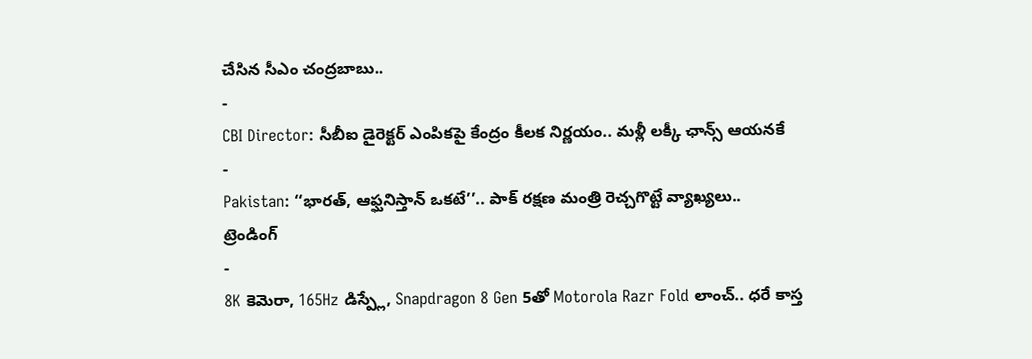చేసిన సీఎం చంద్రబాబు..
-
CBI Director: సీబీఐ డైరెక్టర్ ఎంపికపై కేంద్రం కీలక నిర్ణయం.. మళ్లీ లక్కీ ఛాన్స్ ఆయనకే
-
Pakistan: ‘‘భారత్, ఆఫ్ఘనిస్తాన్ ఒకటే’’.. పాక్ రక్షణ మంత్రి రెచ్చగొట్టే వ్యాఖ్యలు..
ట్రెండింగ్
-
8K కెమెరా, 165Hz డిస్ప్లే, Snapdragon 8 Gen 5తో Motorola Razr Fold లాంచ్.. ధరే కాస్త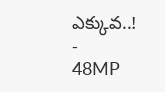ఎక్కువ..!
-
48MP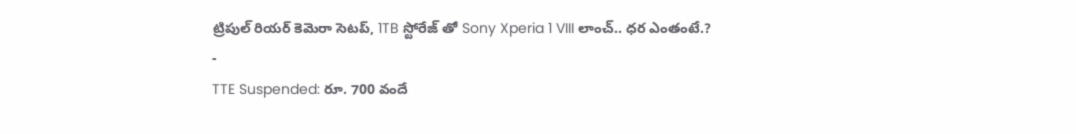ట్రిపుల్ రియర్ కెమెరా సెటప్, 1TB స్టోరేజ్ తో Sony Xperia 1 VIII లాంచ్.. ధర ఎంతంటే.?
-
TTE Suspended: రూ. 700 వందే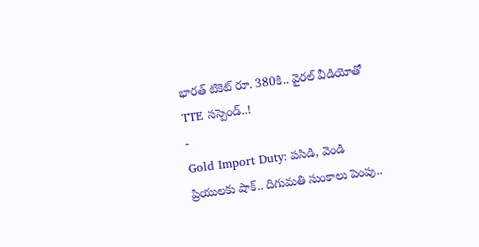భారత్ టికెట్ రూ. 380కి.. వైరల్ వీడియోతో TTE సస్పెండ్..!
-
Gold Import Duty: పసిడి, వెండి ప్రియులకు షాక్.. దిగుమతి సుంకాలు పెంపు..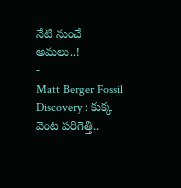నేటి నుంచే అమలు..!
-
Matt Berger Fossil Discovery : కుక్క వెంట పరిగెత్తి..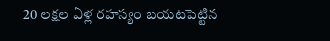20 లక్షల ఏళ్ల రహస్యం బయటపెట్టిన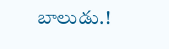బాలుడు.!